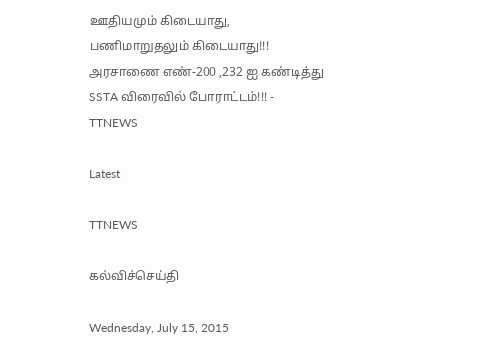ஊதியமும் கிடையாது, பணிமாறுதலும் கிடையாது!!! அரசாணை எண்-200 ,232 ஐ கண்டித்து SSTA விரைவில் போராட்டம்!!! - TTNEWS

Latest

TTNEWS

கல்விச்செய்தி

Wednesday, July 15, 2015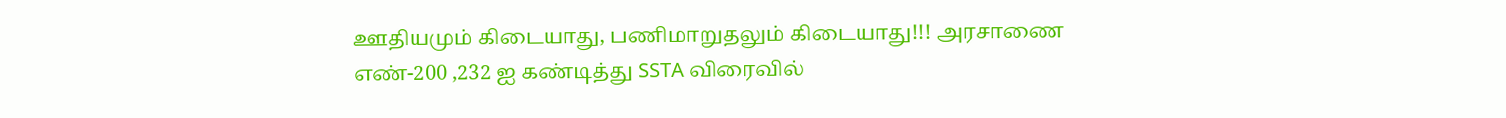ஊதியமும் கிடையாது, பணிமாறுதலும் கிடையாது!!! அரசாணை எண்-200 ,232 ஐ கண்டித்து SSTA விரைவில்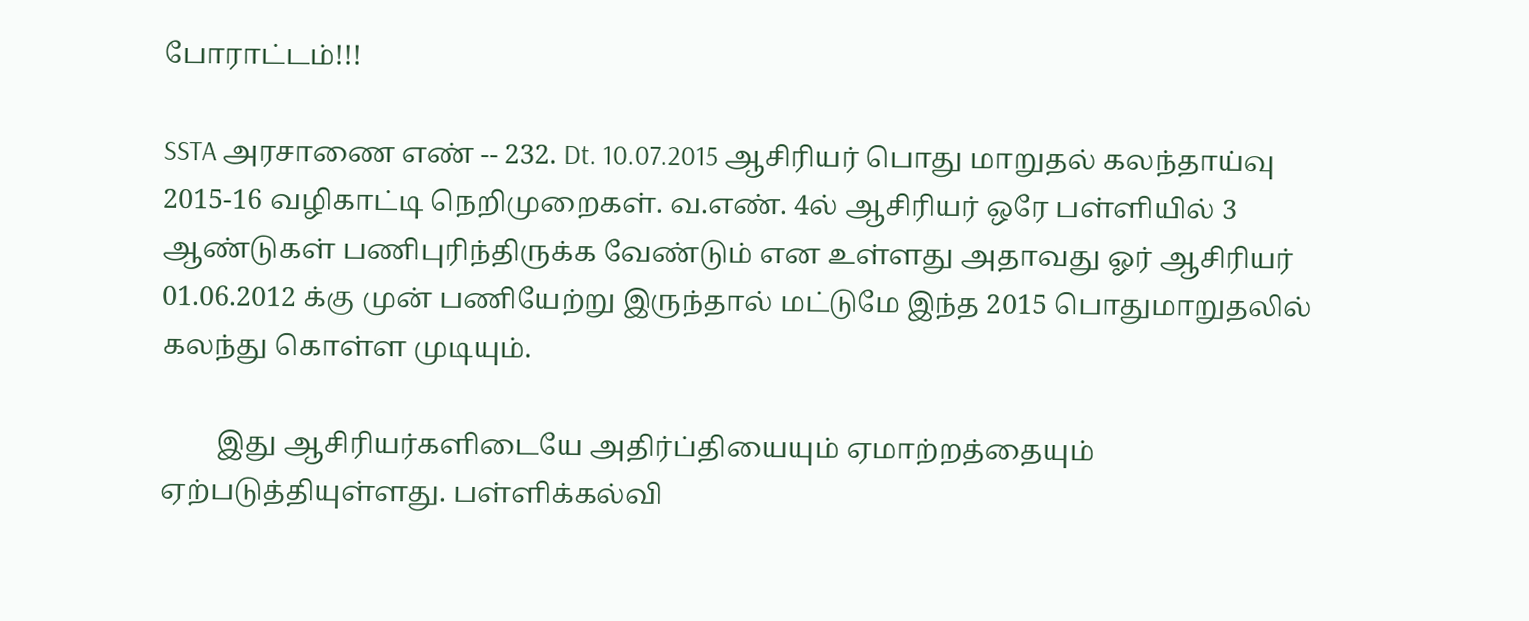போராட்டம்!!!

SSTA அரசாணை எண் -- 232. Dt. 10.07.2015 ஆசிரியர் பொது மாறுதல் கலந்தாய்வு 2015-16 வழிகாட்டி நெறிமுறைகள். வ.எண். 4ல் ஆசிரியர் ஒரே பள்ளியில் 3 ஆண்டுகள் பணிபுரிந்திருக்க வேண்டும் என உள்ளது அதாவது ஓர் ஆசிரியர் 01.06.2012 க்கு முன் பணியேற்று இருந்தால் மட்டுமே இந்த 2015 பொதுமாறுதலில் கலந்து கொள்ள முடியும்.

        இது ஆசிரியர்களிடையே அதிர்ப்தியையும் ஏமாற்றத்தையும் ஏற்படுத்தியுள்ளது. பள்ளிக்கல்வி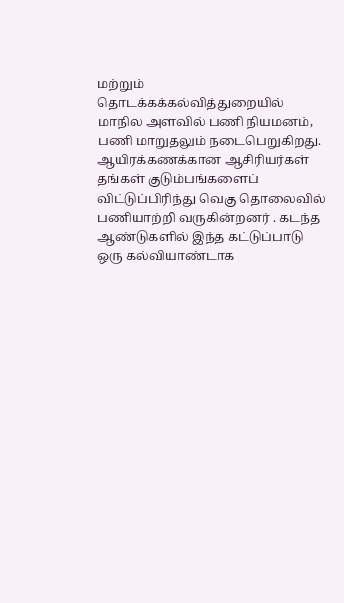மற்றும் தொடக்கக்கல்வித்துறையில் மாநில அளவில் பணி நியமனம், பணி மாறுதலும் நடைபெறுகிறது. ஆயிரக்கணக்கான ஆசிரியர்கள் தங்கள் குடும்பங்களைப் விட்டுப்பிரிந்து வெகு தொலைவில் பணியாற்றி வருகின்றனர் . கடந்த ஆண்டுகளில் இந்த கட்டுப்பாடு  ஒரு கல்வியாண்டாக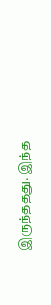இருந்ததது. இந்த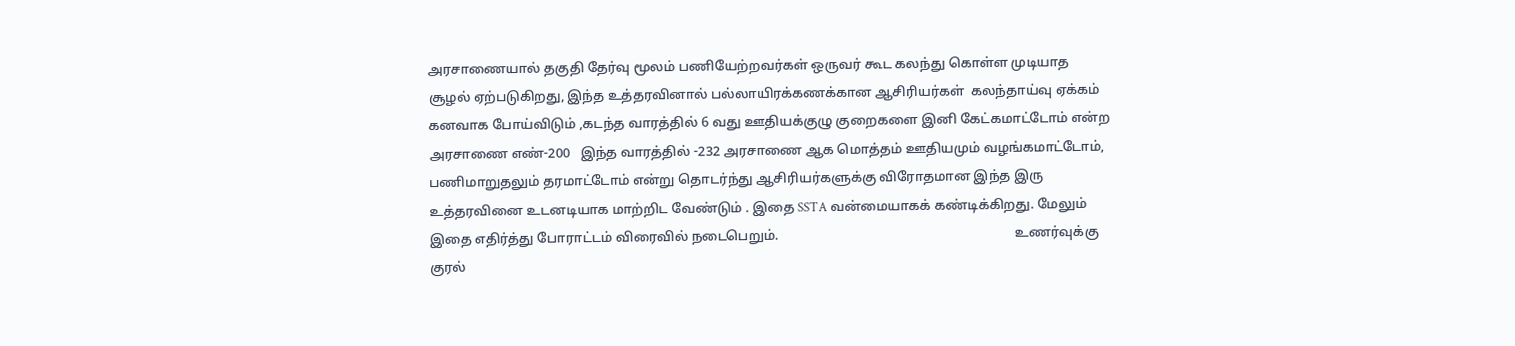அரசாணையால் தகுதி தேர்வு மூலம் பணியேற்றவர்கள் ஒருவர் கூட கலந்து கொள்ள முடியாத சூழல் ஏற்படுகிறது, இந்த உத்தரவினால் பல்லாயிரக்கணக்கான ஆசிரியர்கள்  கலந்தாய்வு ஏக்கம் கனவாக போய்விடும் ,கடந்த வாரத்தில் 6 வது ஊதியக்குழு குறைகளை இனி கேட்கமாட்டோம் என்ற அரசாணை எண்-200   இந்த வாரத்தில் -232 அரசாணை ஆக மொத்தம் ஊதியமும் வழங்கமாட்டோம், பணிமாறுதலும் தரமாட்டோம் என்று தொடர்ந்து ஆசிரியர்களுக்கு விரோதமான இந்த இரு உத்தரவினை உடனடியாக மாற்றிட வேண்டும் . இதை SSTA வன்மையாகக் கண்டிக்கிறது. மேலும் இதை எதிர்த்து போராட்டம் விரைவில் நடைபெறும்.                                                                      உணர்வுக்கு குரல்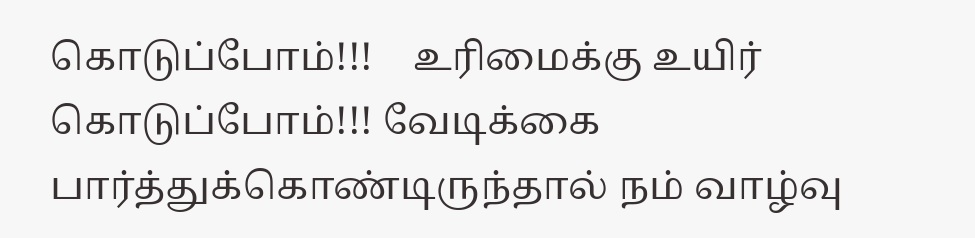கொடுப்போம்!!!    உரிமைக்கு உயிர் கொடுப்போம்!!! வேடிக்கை பார்த்துக்கொண்டிருந்தால் நம் வாழ்வு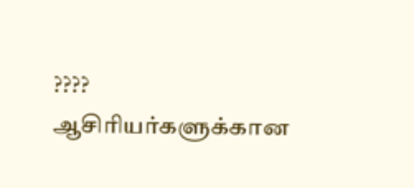????             ஆசிரியர்களுக்கான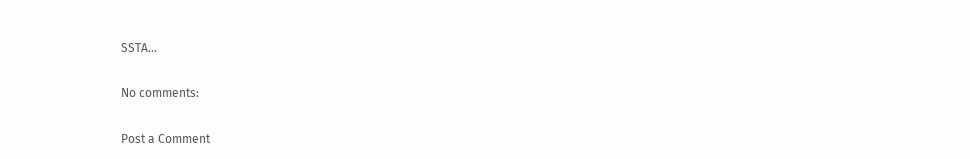SSTA...

No comments:

Post a Comment